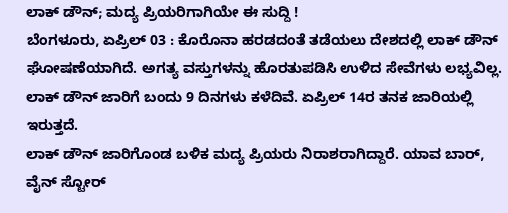ಲಾಕ್ ಡೌನ್; ಮದ್ಯ ಪ್ರಿಯರಿಗಾಗಿಯೇ ಈ ಸುದ್ದಿ !
ಬೆಂಗಳೂರು, ಏಪ್ರಿಲ್ 03 : ಕೊರೊನಾ ಹರಡದಂತೆ ತಡೆಯಲು ದೇಶದಲ್ಲಿ ಲಾಕ್ ಡೌನ್ ಘೋಷಣೆಯಾಗಿದೆ. ಅಗತ್ಯ ವಸ್ತುಗಳನ್ನು ಹೊರತುಪಡಿಸಿ ಉಳಿದ ಸೇವೆಗಳು ಲಭ್ಯವಿಲ್ಲ. ಲಾಕ್ ಡೌನ್ ಜಾರಿಗೆ ಬಂದು 9 ದಿನಗಳು ಕಳೆದಿವೆ. ಏಪ್ರಿಲ್ 14ರ ತನಕ ಜಾರಿಯಲ್ಲಿ ಇರುತ್ತದೆ.
ಲಾಕ್ ಡೌನ್ ಜಾರಿಗೊಂಡ ಬಳಿಕ ಮದ್ಯ ಪ್ರಿಯರು ನಿರಾಶರಾಗಿದ್ದಾರೆ. ಯಾವ ಬಾರ್, ವೈನ್ ಸ್ಟೋರ್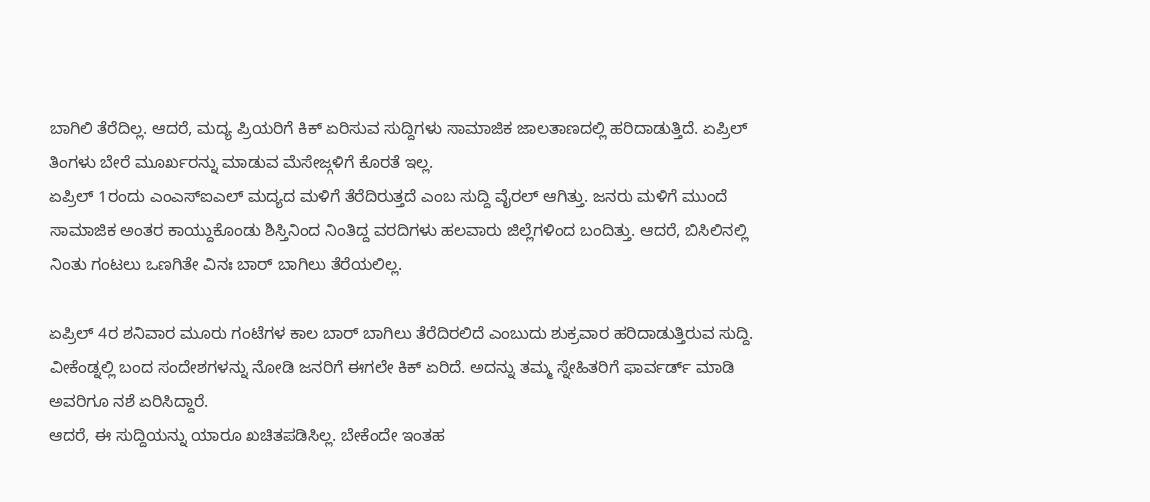ಬಾಗಿಲಿ ತೆರೆದಿಲ್ಲ. ಆದರೆ, ಮದ್ಯ ಪ್ರಿಯರಿಗೆ ಕಿಕ್ ಏರಿಸುವ ಸುದ್ದಿಗಳು ಸಾಮಾಜಿಕ ಜಾಲತಾಣದಲ್ಲಿ ಹರಿದಾಡುತ್ತಿದೆ. ಏಪ್ರಿಲ್ ತಿಂಗಳು ಬೇರೆ ಮೂರ್ಖರನ್ನು ಮಾಡುವ ಮೆಸೇಜ್ಗಳಿಗೆ ಕೊರತೆ ಇಲ್ಲ.
ಏಪ್ರಿಲ್ 1ರಂದು ಎಂಎಸ್ಐಎಲ್ ಮದ್ಯದ ಮಳಿಗೆ ತೆರೆದಿರುತ್ತದೆ ಎಂಬ ಸುದ್ದಿ ವೈರಲ್ ಆಗಿತ್ತು. ಜನರು ಮಳಿಗೆ ಮುಂದೆ ಸಾಮಾಜಿಕ ಅಂತರ ಕಾಯ್ದುಕೊಂಡು ಶಿಸ್ತಿನಿಂದ ನಿಂತಿದ್ದ ವರದಿಗಳು ಹಲವಾರು ಜಿಲ್ಲೆಗಳಿಂದ ಬಂದಿತ್ತು. ಆದರೆ, ಬಿಸಿಲಿನಲ್ಲಿ ನಿಂತು ಗಂಟಲು ಒಣಗಿತೇ ವಿನಃ ಬಾರ್ ಬಾಗಿಲು ತೆರೆಯಲಿಲ್ಲ.

ಏಪ್ರಿಲ್ 4ರ ಶನಿವಾರ ಮೂರು ಗಂಟೆಗಳ ಕಾಲ ಬಾರ್ ಬಾಗಿಲು ತೆರೆದಿರಲಿದೆ ಎಂಬುದು ಶುಕ್ರವಾರ ಹರಿದಾಡುತ್ತಿರುವ ಸುದ್ದಿ. ವೀಕೆಂಡ್ನಲ್ಲಿ ಬಂದ ಸಂದೇಶಗಳನ್ನು ನೋಡಿ ಜನರಿಗೆ ಈಗಲೇ ಕಿಕ್ ಏರಿದೆ. ಅದನ್ನು ತಮ್ಮ ಸ್ನೇಹಿತರಿಗೆ ಫಾರ್ವರ್ಡ್ ಮಾಡಿ ಅವರಿಗೂ ನಶೆ ಏರಿಸಿದ್ದಾರೆ.
ಆದರೆ, ಈ ಸುದ್ದಿಯನ್ನು ಯಾರೂ ಖಚಿತಪಡಿಸಿಲ್ಲ. ಬೇಕೆಂದೇ ಇಂತಹ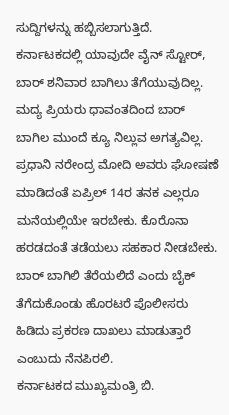ಸುದ್ದಿಗಳನ್ನು ಹಬ್ಬಿಸಲಾಗುತ್ತಿದೆ. ಕರ್ನಾಟಕದಲ್ಲಿ ಯಾವುದೇ ವೈನ್ ಸ್ಟೋರ್, ಬಾರ್ ಶನಿವಾರ ಬಾಗಿಲು ತೆಗೆಯುವುದಿಲ್ಲ. ಮದ್ಯ ಪ್ರಿಯರು ಧಾವಂತದಿಂದ ಬಾರ್ ಬಾಗಿಲ ಮುಂದೆ ಕ್ಯೂ ನಿಲ್ಲುವ ಅಗತ್ಯವಿಲ್ಲ.
ಪ್ರಧಾನಿ ನರೇಂದ್ರ ಮೋದಿ ಅವರು ಘೋಷಣೆ ಮಾಡಿದಂತೆ ಏಪ್ರಿಲ್ 14ರ ತನಕ ಎಲ್ಲರೂ ಮನೆಯಲ್ಲಿಯೇ ಇರಬೇಕು. ಕೊರೊನಾ ಹರಡದಂತೆ ತಡೆಯಲು ಸಹಕಾರ ನೀಡಬೇಕು. ಬಾರ್ ಬಾಗಿಲಿ ತೆರೆಯಲಿದೆ ಎಂದು ಬೈಕ್ ತೆಗೆದುಕೊಂಡು ಹೊರಟರೆ ಪೊಲೀಸರು ಹಿಡಿದು ಪ್ರಕರಣ ದಾಖಲು ಮಾಡುತ್ತಾರೆ ಎಂಬುದು ನೆನಪಿರಲಿ.
ಕರ್ನಾಟಕದ ಮುಖ್ಯಮಂತ್ರಿ ಬಿ.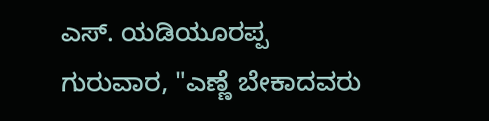ಎಸ್. ಯಡಿಯೂರಪ್ಪ ಗುರುವಾರ, "ಎಣ್ಣೆ ಬೇಕಾದವರು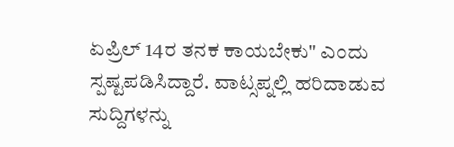ಏಪ್ರಿಲ್ 14ರ ತನಕ ಕಾಯಬೇಕು" ಎಂದು ಸ್ಪಷ್ಟಪಡಿಸಿದ್ದಾರೆ. ವಾಟ್ಸಪ್ನಲ್ಲಿ ಹರಿದಾಡುವ ಸುದ್ದಿಗಳನ್ನು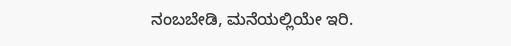ನಂಬಬೇಡಿ, ಮನೆಯಲ್ಲಿಯೇ ಇರಿ.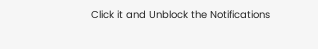Click it and Unblock the Notifications